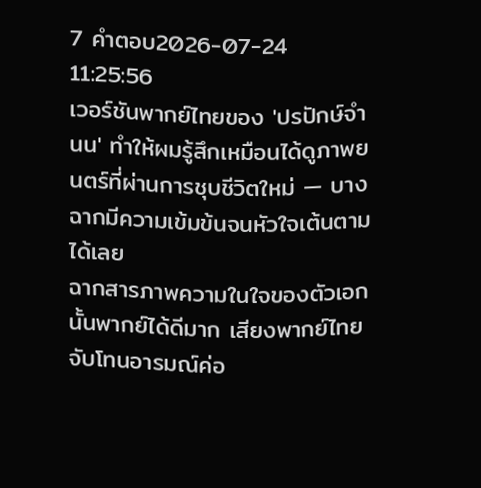7 คำตอบ2026-07-24 11:25:56
เวอร์ชันพากย์ไทยของ 'ปรปักษ์จำนน' ทำให้ผมรู้สึกเหมือนได้ดูภาพยนตร์ที่ผ่านการชุบชีวิตใหม่ — บางฉากมีความเข้มข้นจนหัวใจเต้นตามได้เลย
ฉากสารภาพความในใจของตัวเอกนั้นพากย์ได้ดีมาก เสียงพากย์ไทยจับโทนอารมณ์ค่อ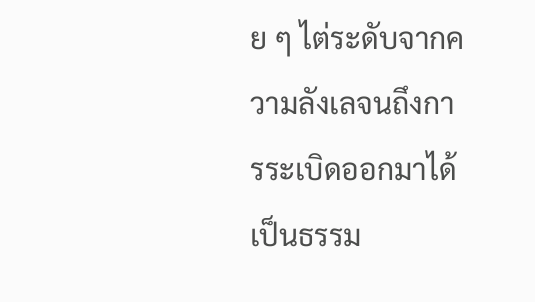ย ๆ ไต่ระดับจากความลังเลจนถึงการระเบิดออกมาได้เป็นธรรม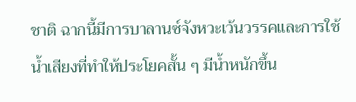ชาติ ฉากนี้มีการบาลานซ์จังหวะเว้นวรรคและการใช้น้ำเสียงที่ทำให้ประโยคสั้น ๆ มีน้ำหนักขึ้น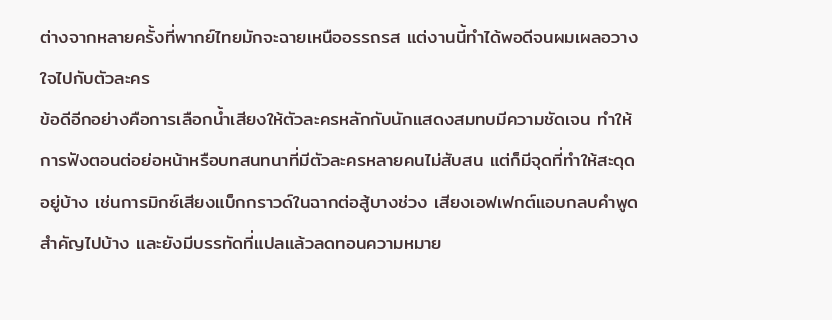ต่างจากหลายครั้งที่พากย์ไทยมักจะฉายเหนืออรรถรส แต่งานนี้ทำได้พอดีจนผมเผลอวางใจไปกับตัวละคร
ข้อดีอีกอย่างคือการเลือกน้ำเสียงให้ตัวละครหลักกับนักแสดงสมทบมีความชัดเจน ทำให้การฟังตอนต่อย่อหน้าหรือบทสนทนาที่มีตัวละครหลายคนไม่สับสน แต่ก็มีจุดที่ทำให้สะดุดอยู่บ้าง เช่นการมิกซ์เสียงแบ็กกราวด์ในฉากต่อสู้บางช่วง เสียงเอฟเฟกต์แอบกลบคำพูดสำคัญไปบ้าง และยังมีบรรทัดที่แปลแล้วลดทอนความหมาย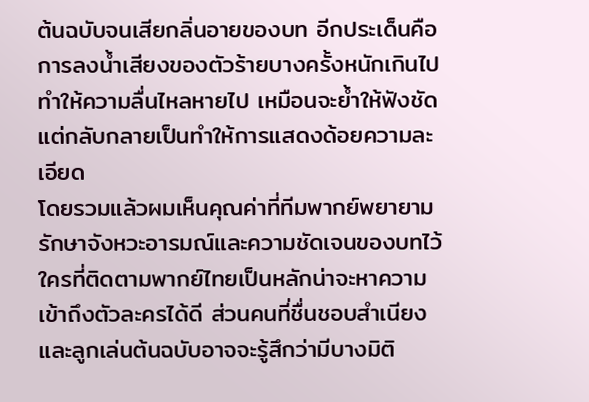ต้นฉบับจนเสียกลิ่นอายของบท อีกประเด็นคือการลงน้ำเสียงของตัวร้ายบางครั้งหนักเกินไป ทำให้ความลื่นไหลหายไป เหมือนจะย้ำให้ฟังชัดแต่กลับกลายเป็นทำให้การแสดงด้อยความละเอียด
โดยรวมแล้วผมเห็นคุณค่าที่ทีมพากย์พยายามรักษาจังหวะอารมณ์และความชัดเจนของบทไว้ ใครที่ติดตามพากย์ไทยเป็นหลักน่าจะหาความเข้าถึงตัวละครได้ดี ส่วนคนที่ชื่นชอบสำเนียงและลูกเล่นต้นฉบับอาจจะรู้สึกว่ามีบางมิติ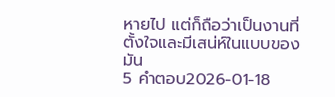หายไป แต่ก็ถือว่าเป็นงานที่ตั้งใจและมีเสน่ห์ในแบบของมัน
5 คำตอบ2026-01-18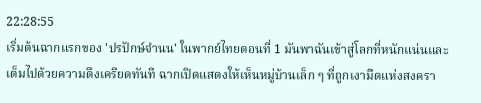22:28:55
เริ่มต้นฉากแรกของ 'ปรปักษ์จํานน' ในพากย์ไทยตอนที่ 1 มันพาฉันเข้าสู่โลกที่หนักแน่นและเต็มไปด้วยความตึงเครียดทันที ฉากเปิดแสดงให้เห็นหมู่บ้านเล็ก ๆ ที่ถูกเงามืดแห่งสงครา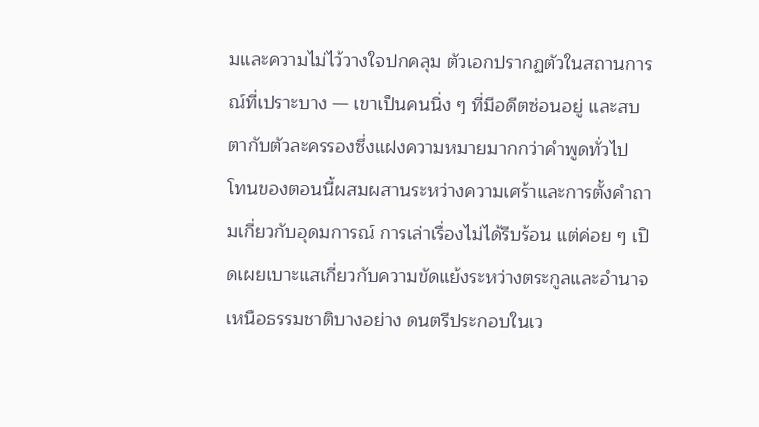มและความไม่ไว้วางใจปกคลุม ตัวเอกปรากฏตัวในสถานการณ์ที่เปราะบาง — เขาเป็นคนนิ่ง ๆ ที่มีอดีตซ่อนอยู่ และสบตากับตัวละครรองซึ่งแฝงความหมายมากกว่าคำพูดทั่วไป
โทนของตอนนี้ผสมผสานระหว่างความเศร้าและการตั้งคำถามเกี่ยวกับอุดมการณ์ การเล่าเรื่องไม่ได้รีบร้อน แต่ค่อย ๆ เปิดเผยเบาะแสเกี่ยวกับความขัดแย้งระหว่างตระกูลและอำนาจเหนือธรรมชาติบางอย่าง ดนตรีประกอบในเว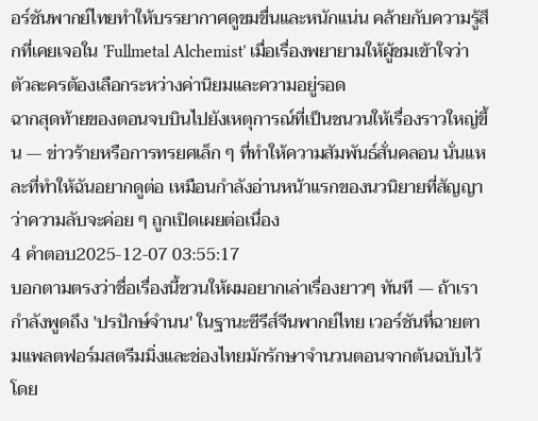อร์ชันพากย์ไทยทำให้บรรยากาศดูขมขื่นและหนักแน่น คล้ายกับความรู้สึกที่เคยเจอใน 'Fullmetal Alchemist' เมื่อเรื่องพยายามให้ผู้ชมเข้าใจว่าตัวละครต้องเลือกระหว่างค่านิยมและความอยู่รอด
ฉากสุดท้ายของตอนจบบินไปยังเหตุการณ์ที่เป็นชนวนให้เรื่องราวใหญ่ขึ้น — ข่าวร้ายหรือการทรยศเล็ก ๆ ที่ทำให้ความสัมพันธ์สั่นคลอน นั่นแหละที่ทำให้ฉันอยากดูต่อ เหมือนกำลังอ่านหน้าแรกของนวนิยายที่สัญญาว่าความลับจะค่อย ๆ ถูกเปิดเผยต่อเนื่อง
4 คำตอบ2025-12-07 03:55:17
บอกตามตรงว่าชื่อเรื่องนี้ชวนให้ผมอยากเล่าเรื่องยาวๆ ทันที — ถ้าเรากำลังพูดถึง 'ปรปักษ์จํานน' ในฐานะซีรีส์จีนพากย์ไทย เวอร์ชันที่ฉายตามแพลตฟอร์มสตรีมมิ่งและช่องไทยมักรักษาจำนวนตอนจากต้นฉบับไว้ โดย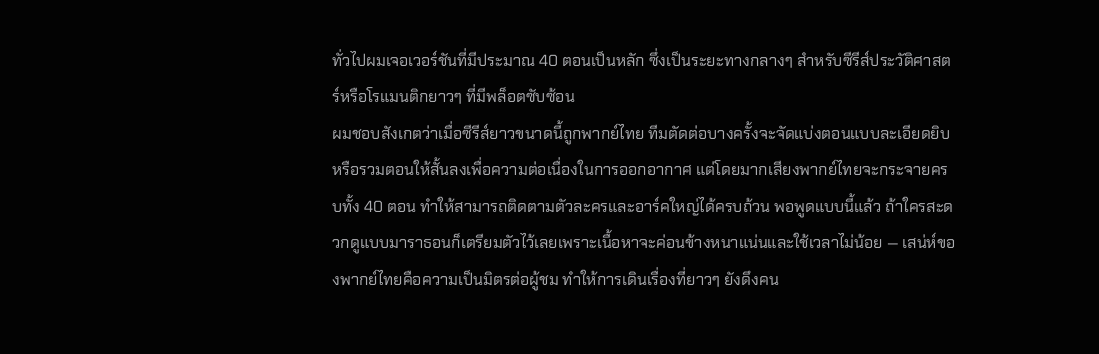ทั่วไปผมเจอเวอร์ชันที่มีประมาณ 40 ตอนเป็นหลัก ซึ่งเป็นระยะทางกลางๆ สำหรับซีรีส์ประวัติศาสตร์หรือโรแมนติกยาวๆ ที่มีพล็อตซับซ้อน
ผมชอบสังเกตว่าเมื่อซีรีส์ยาวขนาดนี้ถูกพากย์ไทย ทีมตัดต่อบางครั้งจะจัดแบ่งตอนแบบละเอียดยิบหรือรวมตอนให้สั้นลงเพื่อความต่อเนื่องในการออกอากาศ แต่โดยมากเสียงพากย์ไทยจะกระจายครบทั้ง 40 ตอน ทำให้สามารถติดตามตัวละครและอาร์คใหญ่ได้ครบถ้วน พอพูดแบบนี้แล้ว ถ้าใครสะดวกดูแบบมาราธอนก็เตรียมตัวไว้เลยเพราะเนื้อหาจะค่อนข้างหนาแน่นและใช้เวลาไม่น้อย — เสน่ห์ของพากย์ไทยคือความเป็นมิตรต่อผู้ชม ทำให้การเดินเรื่องที่ยาวๆ ยังดึงคน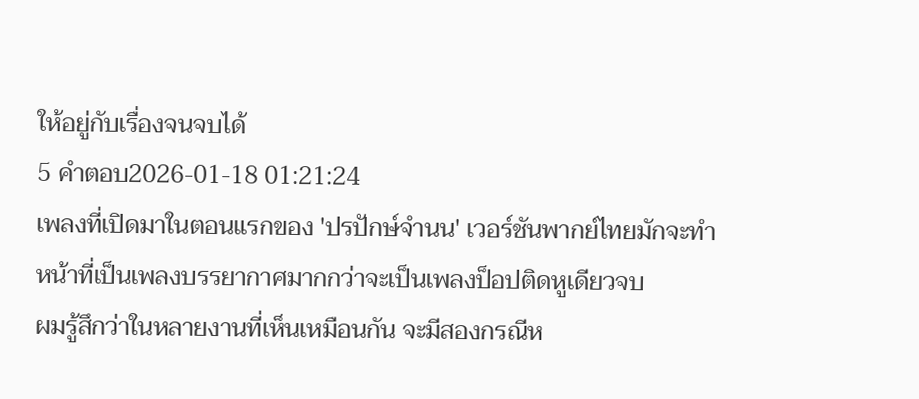ให้อยู่กับเรื่องจนจบได้
5 คำตอบ2026-01-18 01:21:24
เพลงที่เปิดมาในตอนแรกของ 'ปรปักษ์จํานน' เวอร์ชันพากย์ไทยมักจะทำหน้าที่เป็นเพลงบรรยากาศมากกว่าจะเป็นเพลงป็อปติดหูเดียวจบ
ผมรู้สึกว่าในหลายงานที่เห็นเหมือนกัน จะมีสองกรณีห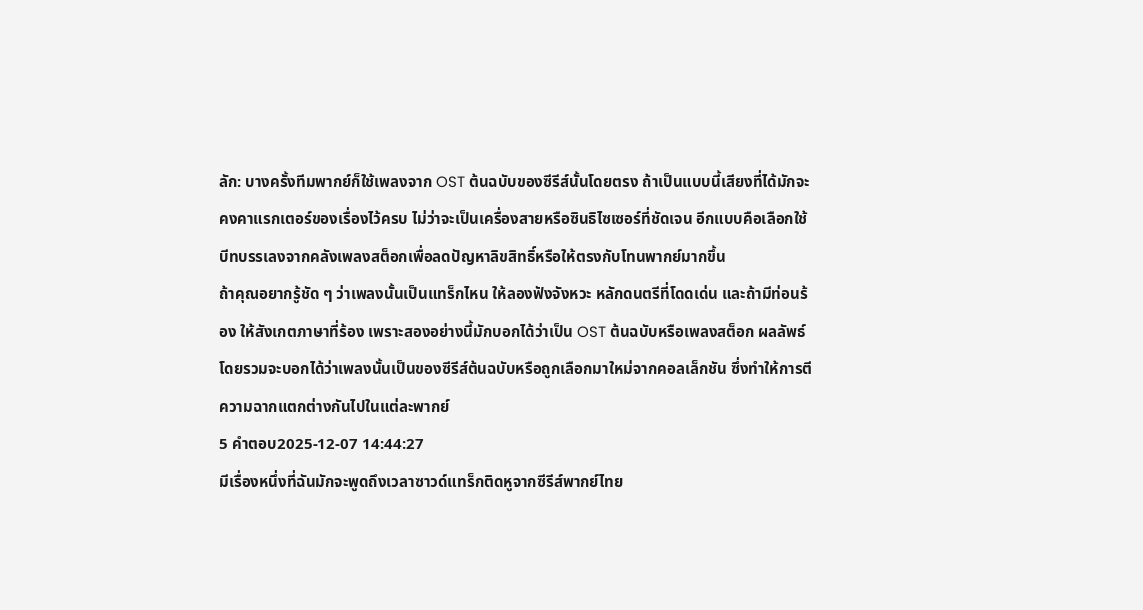ลัก: บางครั้งทีมพากย์ก็ใช้เพลงจาก OST ต้นฉบับของซีรีส์นั้นโดยตรง ถ้าเป็นแบบนี้เสียงที่ได้มักจะคงคาแรกเตอร์ของเรื่องไว้ครบ ไม่ว่าจะเป็นเครื่องสายหรือซินธิไซเซอร์ที่ชัดเจน อีกแบบคือเลือกใช้บีทบรรเลงจากคลังเพลงสต็อกเพื่อลดปัญหาลิขสิทธิ์หรือให้ตรงกับโทนพากย์มากขึ้น
ถ้าคุณอยากรู้ชัด ๆ ว่าเพลงนั้นเป็นแทร็กไหน ให้ลองฟังจังหวะ หลักดนตรีที่โดดเด่น และถ้ามีท่อนร้อง ให้สังเกตภาษาที่ร้อง เพราะสองอย่างนี้มักบอกได้ว่าเป็น OST ต้นฉบับหรือเพลงสต็อก ผลลัพธ์โดยรวมจะบอกได้ว่าเพลงนั้นเป็นของซีรีส์ต้นฉบับหรือถูกเลือกมาใหม่จากคอลเล็กชัน ซึ่งทำให้การตีความฉากแตกต่างกันไปในแต่ละพากย์
5 คำตอบ2025-12-07 14:44:27
มีเรื่องหนึ่งที่ฉันมักจะพูดถึงเวลาซาวด์แทร็กติดหูจากซีรีส์พากย์ไทย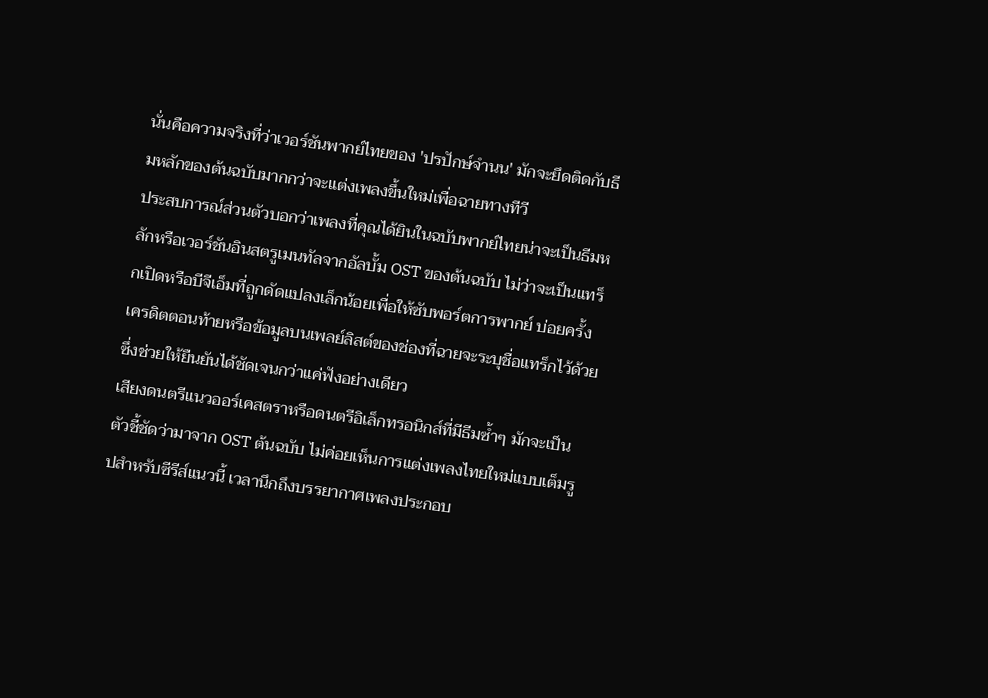นั่นคือความจริงที่ว่าเวอร์ชันพากย์ไทยของ 'ปรปักษ์จํานน' มักจะยึดติดกับธีมหลักของต้นฉบับมากกว่าจะแต่งเพลงขึ้นใหม่เพื่อฉายทางทีวี
ประสบการณ์ส่วนตัวบอกว่าเพลงที่คุณได้ยินในฉบับพากย์ไทยน่าจะเป็นธีมหลักหรือเวอร์ชันอินสตรูเมนทัลจากอัลบั้ม OST ของต้นฉบับ ไม่ว่าจะเป็นแทร็กเปิดหรือบีจีเอ็มที่ถูกดัดแปลงเล็กน้อยเพื่อให้ซับพอร์ตการพากย์ บ่อยครั้งเครดิตตอนท้ายหรือข้อมูลบนเพลย์ลิสต์ของช่องที่ฉายจะระบุชื่อแทร็กไว้ด้วย ซึ่งช่วยให้ยืนยันได้ชัดเจนกว่าแค่ฟังอย่างเดียว
เสียงดนตรีแนวออร์เคสตราหรือดนตรีอิเล็กทรอนิกส์ที่มีธีมซ้ำๆ มักจะเป็นตัวชี้ชัดว่ามาจาก OST ต้นฉบับ ไม่ค่อยเห็นการแต่งเพลงไทยใหม่แบบเต็มรูปสำหรับซีรีส์แนวนี้ เวลานึกถึงบรรยากาศเพลงประกอบ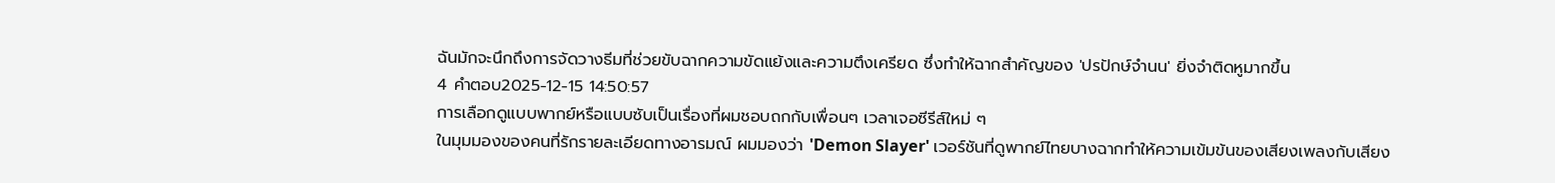ฉันมักจะนึกถึงการจัดวางธีมที่ช่วยขับฉากความขัดแย้งและความตึงเครียด ซึ่งทำให้ฉากสำคัญของ 'ปรปักษ์จํานน' ยิ่งจำติดหูมากขึ้น
4 คำตอบ2025-12-15 14:50:57
การเลือกดูแบบพากย์หรือแบบซับเป็นเรื่องที่ผมชอบถกกับเพื่อนๆ เวลาเจอซีรีส์ใหม่ ๆ
ในมุมมองของคนที่รักรายละเอียดทางอารมณ์ ผมมองว่า 'Demon Slayer' เวอร์ชันที่ดูพากย์ไทยบางฉากทำให้ความเข้มข้นของเสียงเพลงกับเสียง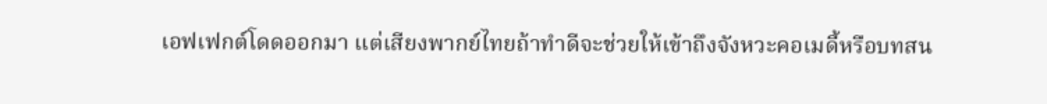เอฟเฟกต์โดดออกมา แต่เสียงพากย์ไทยถ้าทำดีจะช่วยให้เข้าถึงจังหวะคอเมดี้หรือบทสน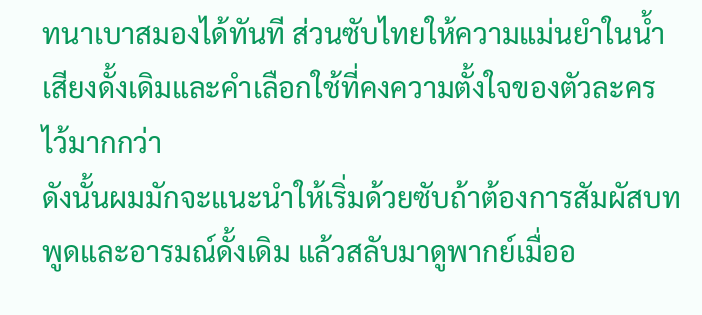ทนาเบาสมองได้ทันที ส่วนซับไทยให้ความแม่นยำในน้ำเสียงดั้งเดิมและคำเลือกใช้ที่คงความตั้งใจของตัวละครไว้มากกว่า
ดังนั้นผมมักจะแนะนำให้เริ่มด้วยซับถ้าต้องการสัมผัสบทพูดและอารมณ์ดั้งเดิม แล้วสลับมาดูพากย์เมื่ออ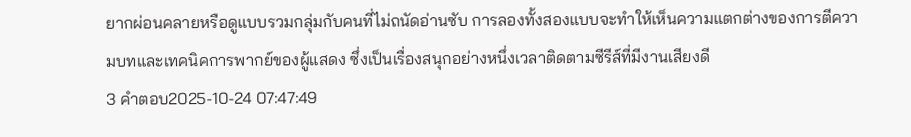ยากผ่อนคลายหรือดูแบบรวมกลุ่มกับคนที่ไม่ถนัดอ่านซับ การลองทั้งสองแบบจะทำให้เห็นความแตกต่างของการตีความบทและเทคนิคการพากย์ของผู้แสดง ซึ่งเป็นเรื่องสนุกอย่างหนึ่งเวลาติดตามซีรีส์ที่มีงานเสียงดี
3 คำตอบ2025-10-24 07:47:49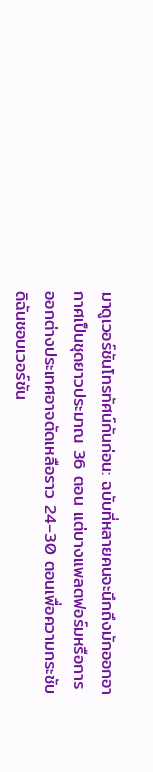มาดูเวอร์ชันโทรทัศน์กันก่อน: ฉบับที่หลายคนจะนึกถึงมักออกอากาศเป็นชุดยาวประมาณ 36 ตอน แต่บางแพลตฟอร์มหรือการออกต่างประเทศอาจตัดเหลือราว 24–30 ตอนเพื่อความกระชับ ดิฉันชอบเวอร์ชัน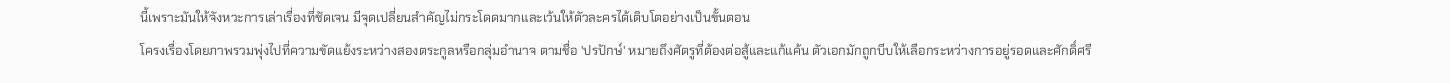นี้เพราะมันให้จังหวะการเล่าเรื่องที่ชัดเจน มีจุดเปลี่ยนสำคัญไม่กระโดดมากและเว้นให้ตัวละครได้เติบโตอย่างเป็นขั้นตอน
โครงเรื่องโดยภาพรวมพุ่งไปที่ความขัดแย้งระหว่างสองตระกูลหรือกลุ่มอำนาจ ตามชื่อ 'ปรปักษ์' หมายถึงศัตรูที่ต้องต่อสู้และแก้แค้น ตัวเอกมักถูกบีบให้เลือกระหว่างการอยู่รอดและศักดิ์ศรี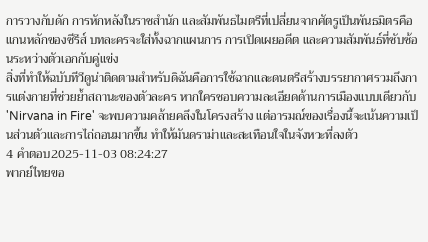การวางกับดัก การหักหลังในราชสำนัก และสัมพันธไมตรีที่เปลี่ยนจากศัตรูเป็นพันธมิตรคือแกนหลักของซีรีส์ บทละครจะใส่ทั้งฉากแผนการ การเปิดเผยอดีต และความสัมพันธ์ที่ซับซ้อนระหว่างตัวเอกกับคู่แข่ง
สิ่งที่ทำให้ฉบับทีวีดูน่าติดตามสำหรับดิฉันคือการใช้ฉากและดนตรีสร้างบรรยากาศรวมถึงการแต่งกายที่ช่วยย้ำสถานะของตัวละคร หากใครชอบความละเอียดด้านการเมืองแบบเดียวกับ 'Nirvana in Fire' จะพบความคล้ายคลึงในโครงสร้าง แต่อารมณ์ของเรื่องนี้จะเน้นความเป็นส่วนตัวและการไถ่ถอนมากขึ้น ทำให้มันดราม่าและสะเทือนใจในจังหวะที่ลงตัว
4 คำตอบ2025-11-03 08:24:27
พากย์ไทยขอ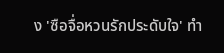ง 'ซือจื่อหวนรักประดับใจ' ทำ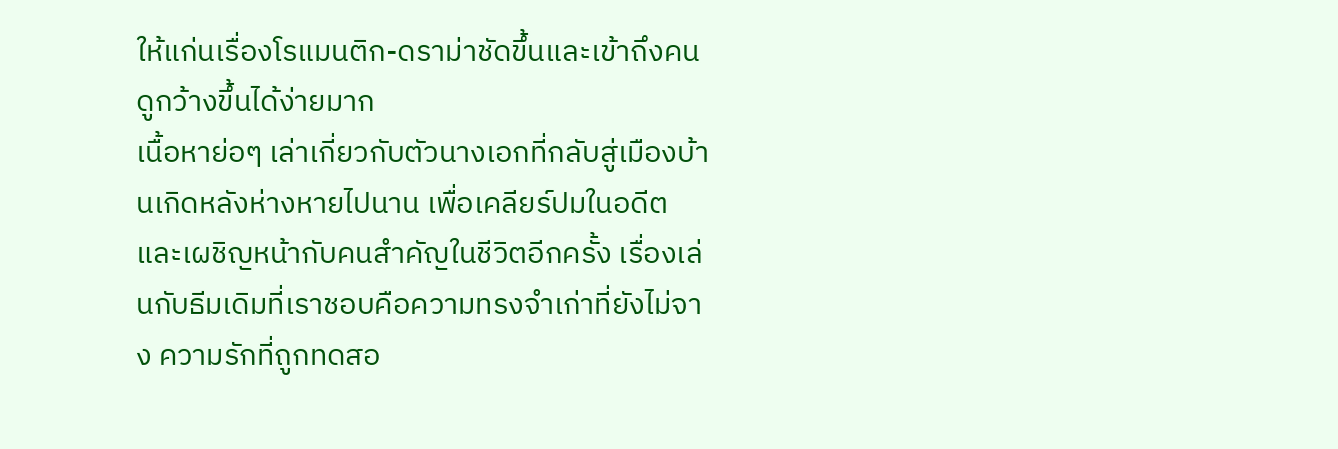ให้แก่นเรื่องโรแมนติก-ดราม่าชัดขึ้นและเข้าถึงคนดูกว้างขึ้นได้ง่ายมาก
เนื้อหาย่อๆ เล่าเกี่ยวกับตัวนางเอกที่กลับสู่เมืองบ้านเกิดหลังห่างหายไปนาน เพื่อเคลียร์ปมในอดีตและเผชิญหน้ากับคนสำคัญในชีวิตอีกครั้ง เรื่องเล่นกับธีมเดิมที่เราชอบคือความทรงจำเก่าที่ยังไม่จาง ความรักที่ถูกทดสอ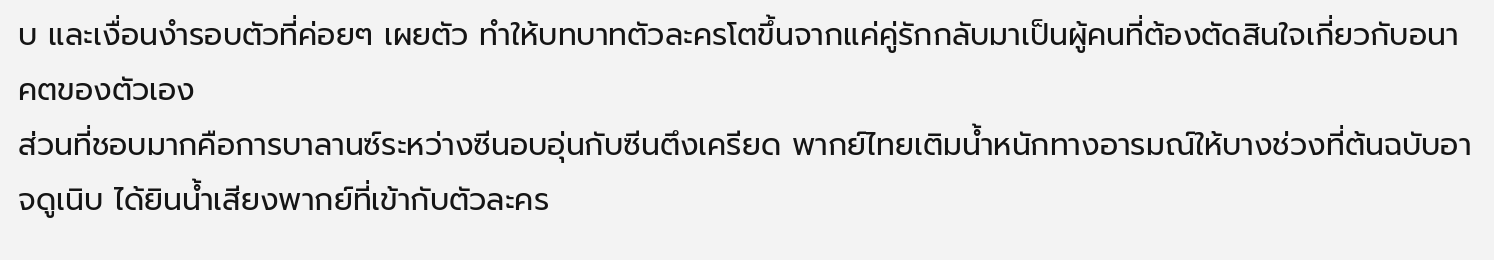บ และเงื่อนงำรอบตัวที่ค่อยๆ เผยตัว ทำให้บทบาทตัวละครโตขึ้นจากแค่คู่รักกลับมาเป็นผู้คนที่ต้องตัดสินใจเกี่ยวกับอนาคตของตัวเอง
ส่วนที่ชอบมากคือการบาลานซ์ระหว่างซีนอบอุ่นกับซีนตึงเครียด พากย์ไทยเติมน้ำหนักทางอารมณ์ให้บางช่วงที่ต้นฉบับอาจดูเนิบ ได้ยินน้ำเสียงพากย์ที่เข้ากับตัวละคร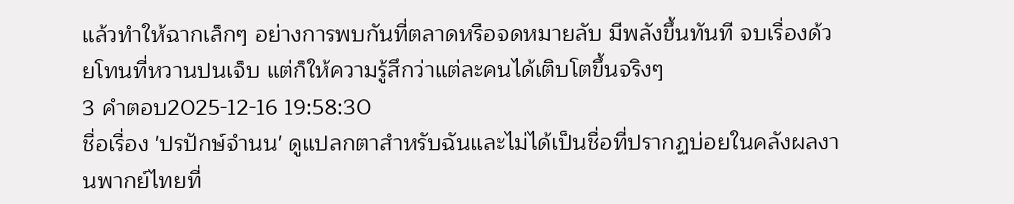แล้วทำให้ฉากเล็กๆ อย่างการพบกันที่ตลาดหรือจดหมายลับ มีพลังขึ้นทันที จบเรื่องด้วยโทนที่หวานปนเจ็บ แต่ก็ให้ความรู้สึกว่าแต่ละคนได้เติบโตขึ้นจริงๆ
3 คำตอบ2025-12-16 19:58:30
ชื่อเรื่อง 'ปรปักษ์จํานน' ดูแปลกตาสำหรับฉันและไม่ได้เป็นชื่อที่ปรากฏบ่อยในคลังผลงานพากย์ไทยที่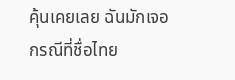คุ้นเคยเลย ฉันมักเจอกรณีที่ชื่อไทย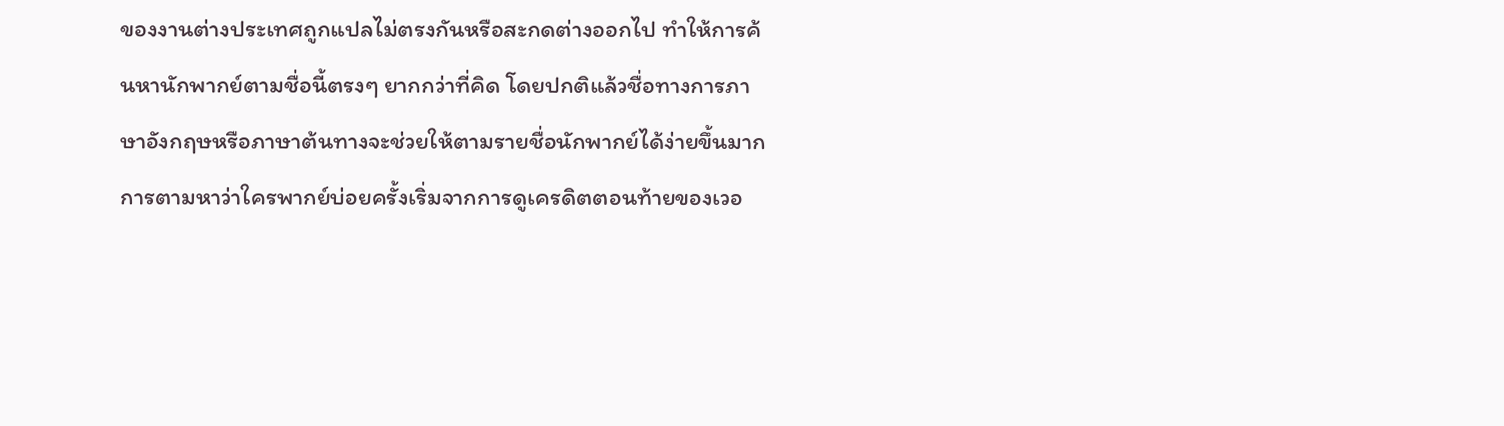ของงานต่างประเทศถูกแปลไม่ตรงกันหรือสะกดต่างออกไป ทำให้การค้นหานักพากย์ตามชื่อนี้ตรงๆ ยากกว่าที่คิด โดยปกติแล้วชื่อทางการภาษาอังกฤษหรือภาษาต้นทางจะช่วยให้ตามรายชื่อนักพากย์ได้ง่ายขึ้นมาก
การตามหาว่าใครพากย์บ่อยครั้งเริ่มจากการดูเครดิตตอนท้ายของเวอ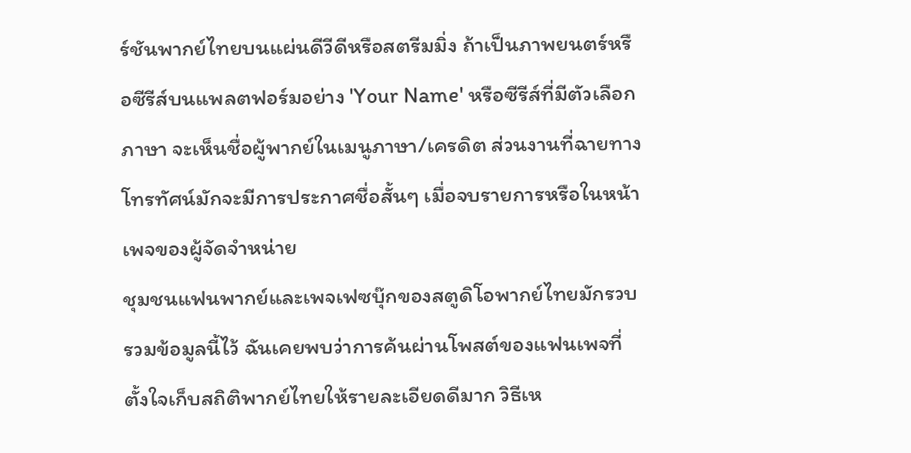ร์ชันพากย์ไทยบนแผ่นดีวีดีหรือสตรีมมิ่ง ถ้าเป็นภาพยนตร์หรือซีรีส์บนแพลตฟอร์มอย่าง 'Your Name' หรือซีรีส์ที่มีตัวเลือกภาษา จะเห็นชื่อผู้พากย์ในเมนูภาษา/เครดิต ส่วนงานที่ฉายทางโทรทัศน์มักจะมีการประกาศชื่อสั้นๆ เมื่อจบรายการหรือในหน้าเพจของผู้จัดจำหน่าย
ชุมชนแฟนพากย์และเพจเฟซบุ๊กของสตูดิโอพากย์ไทยมักรวบรวมข้อมูลนี้ไว้ ฉันเคยพบว่าการค้นผ่านโพสต์ของแฟนเพจที่ตั้งใจเก็บสถิติพากย์ไทยให้รายละเอียดดีมาก วิธีเห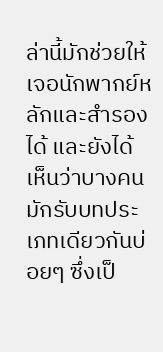ล่านี้มักช่วยให้เจอนักพากย์หลักและสำรองได้ และยังได้เห็นว่าบางคนมักรับบทประเภทเดียวกันบ่อยๆ ซึ่งเป็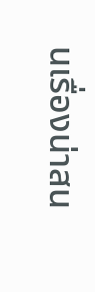นเรื่องน่าสน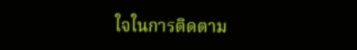ใจในการติดตาม